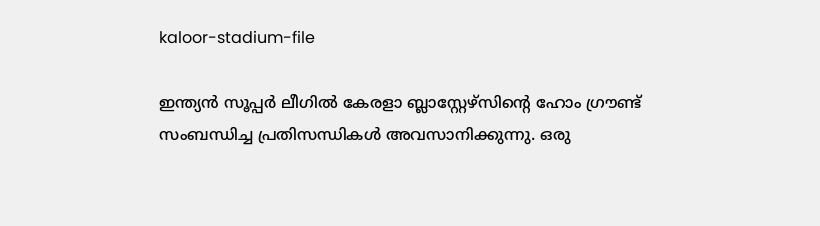kaloor-stadium-file

ഇന്ത്യന്‍ സൂപ്പര്‍ ലീഗില്‍ കേരളാ ബ്ലാസ്റ്റേഴ്സിന്‍റെ ഹോം ഗ്രൗണ്ട് സംബന്ധിച്ച പ്രതിസന്ധികള്‍ അവസാനിക്കുന്നു. ഒരു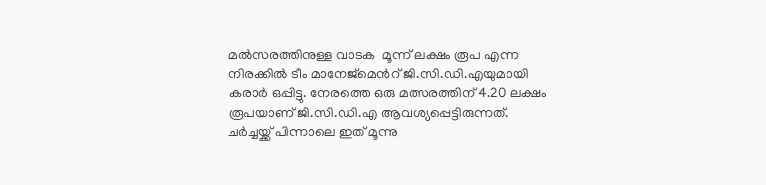മല്‍സരത്തിനുള്ള വാടക  മൂന്ന് ലക്ഷം രൂപ എന്ന നിരക്കില്‍ ടീം മാനേജ്മെന്‍റ് ജി.സി.ഡി.എയുമായി കരാര്‍ ഒപ്പിട്ടു. നേരത്തെ ഒരു മത്സരത്തിന് 4.20 ലക്ഷം രൂപയാണ് ജി.സി.ഡി.എ ആവശ്യപ്പെട്ടിരുന്നത്. ചര്‍ച്ചയ്ക്ക് പിന്നാലെ ഇത് മൂന്നു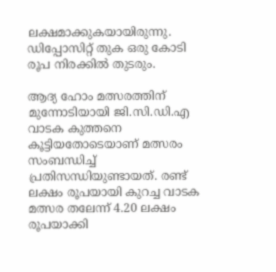ലക്ഷമാക്കുകയായിരുന്നു. ഡിപ്പോസിറ്റ് തുക ഒരു കോടി രൂപ നിരക്കില്‍ തുടരും.

ആദ്യ ഹോം മത്സരത്തിന് മുന്നോടിയായി ജി.സി.ഡി.എ വാടക കുത്തനെ കൂട്ടിയതോടെയാണ് മത്സരം സംബന്ധിച്ച് പ്രതിസന്ധിയുണ്ടായത്. രണ്ട് ലക്ഷം രൂപയായി കുറച്ച വാടക മത്സര തലേന്ന് 4.20 ലക്ഷം രൂപയാക്കി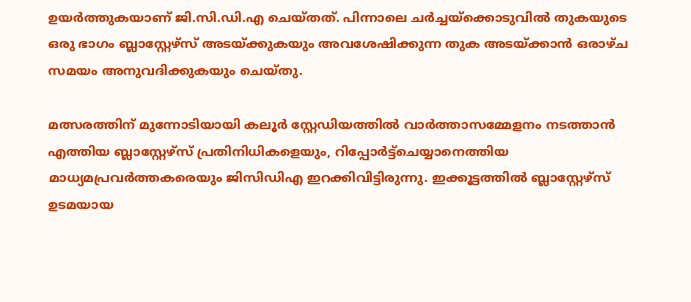ഉയര്‍ത്തുകയാണ് ജി.സി.ഡി.എ ചെയ്തത്. പിന്നാലെ ചര്‍ച്ചയ്ക്കൊടുവില്‍ തുകയുടെ ഒരു ഭാഗം ബ്ലാസ്റ്റേഴ്സ് അടയ്ക്കുകയും അവശേഷിക്കുന്ന തുക അടയ്ക്കാന്‍ ഒരാഴ്ച സമയം അനുവദിക്കുകയും ചെയ്തു.

മത്സരത്തിന് മുന്നോടിയായി കലൂർ സ്റ്റേഡിയത്തിൽ വാർത്താസമ്മേളനം നടത്താൻ എത്തിയ ബ്ലാസ്റ്റേഴ്സ് പ്രതിനിധികളെയും, റിപ്പോർട്ട്ചെയ്യാനെത്തിയ മാധ്യമപ്രവർത്തകരെയും ജിസിഡിഎ ഇറക്കിവിട്ടിരുന്നു. ഇക്കൂട്ടത്തില്‍ ബ്ലാസ്റ്റേഴ്‌സ് ഉടമയായ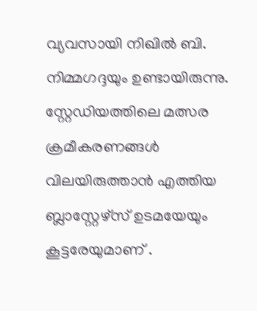വ്യവസായി നിഖിൽ ബി. നിമ്മഗദ്ദയും ഉണ്ടായിരുന്നു. സ്റ്റേഡിയത്തിലെ മത്സര ക്രമീകരണങ്ങള്‍ വിലയിരുത്താന്‍ എത്തിയ ബ്ലാസ്റ്റേഴ്സ് ഉടമയേയും കൂട്ടരേയുമാണ് .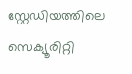സ്റ്റേഡിയത്തിലെ സെക്യൂരിറ്റി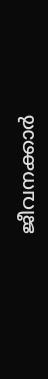ജീവനക്കാര്‍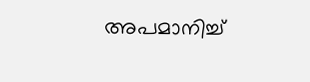അപമാനിച്ച്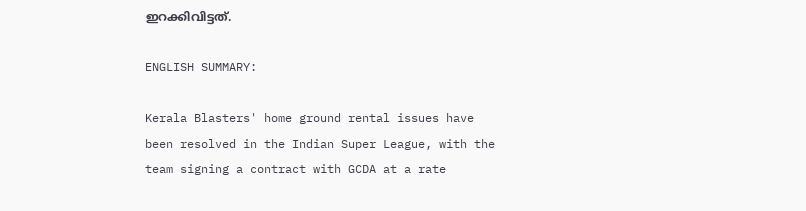ഇറക്കിവിട്ടത്.

ENGLISH SUMMARY:

Kerala Blasters' home ground rental issues have been resolved in the Indian Super League, with the team signing a contract with GCDA at a rate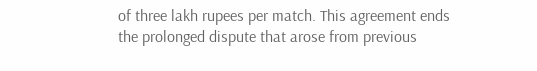of three lakh rupees per match. This agreement ends the prolonged dispute that arose from previous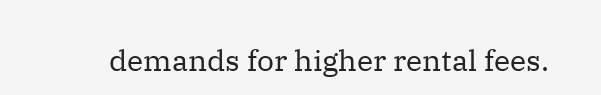demands for higher rental fees.